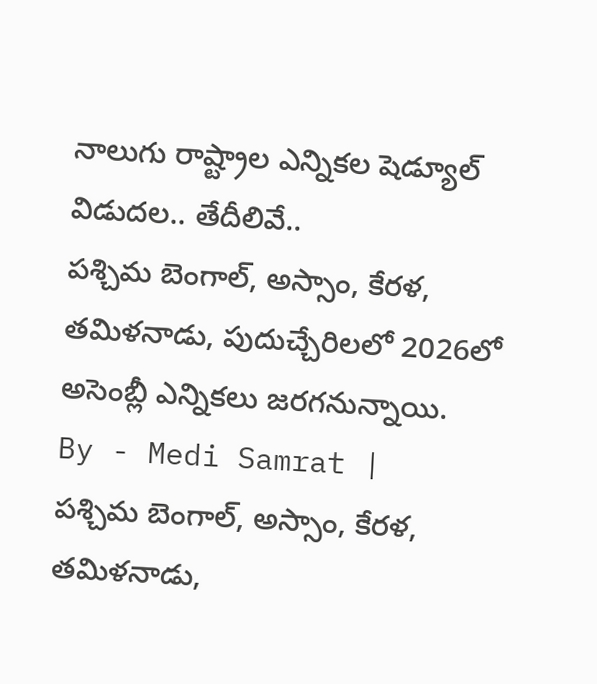నాలుగు రాష్ట్రాల ఎన్నికల షెడ్యూల్ విడుదల.. తేదీలివే..
పశ్చిమ బెంగాల్, అస్సాం, కేరళ, తమిళనాడు, పుదుచ్చేరిలలో 2026లో అసెంబ్లీ ఎన్నికలు జరగనున్నాయి.
By - Medi Samrat |
పశ్చిమ బెంగాల్, అస్సాం, కేరళ, తమిళనాడు,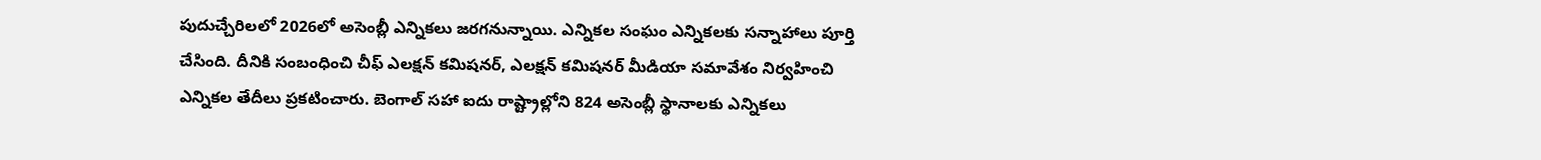పుదుచ్చేరిలలో 2026లో అసెంబ్లీ ఎన్నికలు జరగనున్నాయి. ఎన్నికల సంఘం ఎన్నికలకు సన్నాహాలు పూర్తి చేసింది. దీనికి సంబంధించి చీఫ్ ఎలక్షన్ కమిషనర్, ఎలక్షన్ కమిషనర్ మీడియా సమావేశం నిర్వహించి ఎన్నికల తేదీలు ప్రకటించారు. బెంగాల్ సహా ఐదు రాష్ట్రాల్లోని 824 అసెంబ్లీ స్థానాలకు ఎన్నికలు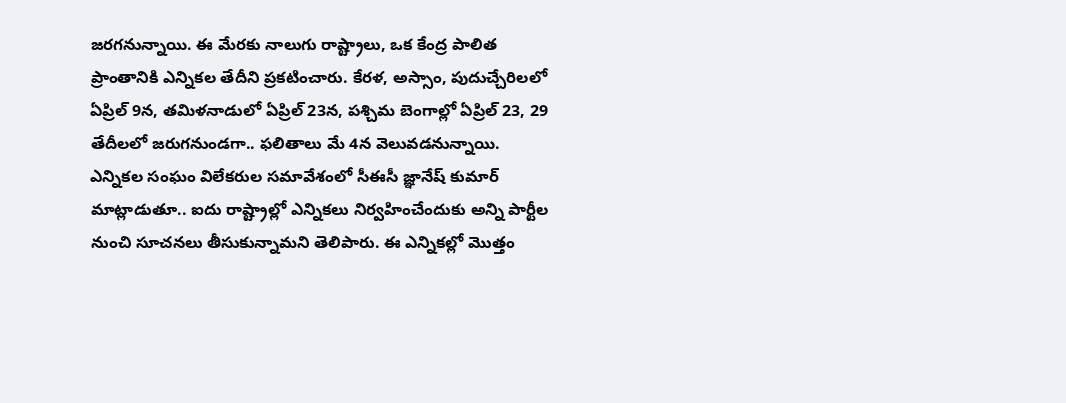జరగనున్నాయి. ఈ మేరకు నాలుగు రాష్ట్రాలు, ఒక కేంద్ర పాలిత ప్రాంతానికి ఎన్నికల తేదీని ప్రకటించారు. కేరళ, అస్సాం, పుదుచ్చేరిలలో ఏప్రిల్ 9న, తమిళనాడులో ఏప్రిల్ 23న, పశ్చిమ బెంగాల్లో ఏప్రిల్ 23, 29 తేదీలలో జరుగనుండగా.. ఫలితాలు మే 4న వెలువడనున్నాయి.
ఎన్నికల సంఘం విలేకరుల సమావేశంలో సీఈసీ జ్ఞానేష్ కుమార్ మాట్లాడుతూ.. ఐదు రాష్ట్రాల్లో ఎన్నికలు నిర్వహించేందుకు అన్ని పార్టీల నుంచి సూచనలు తీసుకున్నామని తెలిపారు. ఈ ఎన్నికల్లో మొత్తం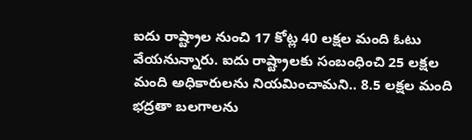ఐదు రాష్ట్రాల నుంచి 17 కోట్ల 40 లక్షల మంది ఓటు వేయనున్నారు. ఐదు రాష్ట్రాలకు సంబంధించి 25 లక్షల మంది అధికారులను నియమించామని.. 8.5 లక్షల మంది భద్రతా బలగాలను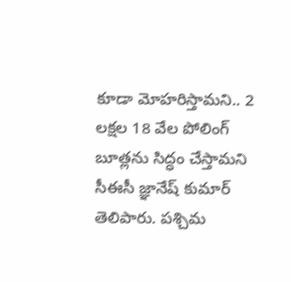కూడా మోహరిస్తామని.. 2 లక్షల 18 వేల పోలింగ్ బూత్లను సిద్ధం చేస్తామని సీఈసీ జ్ఞానేష్ కుమార్ తెలిపారు. పశ్చిమ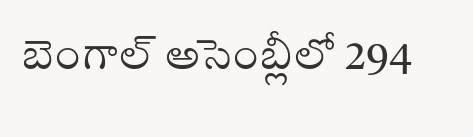బెంగాల్ అసెంబ్లీలో 294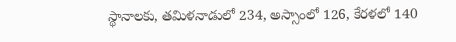స్థానాలకు, తమిళనాడులో 234, అస్సాంలో 126, కేరళలో 140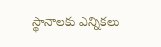స్థానాలకు ఎన్నికలు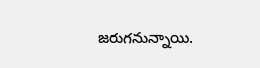జరుగనున్నాయి.